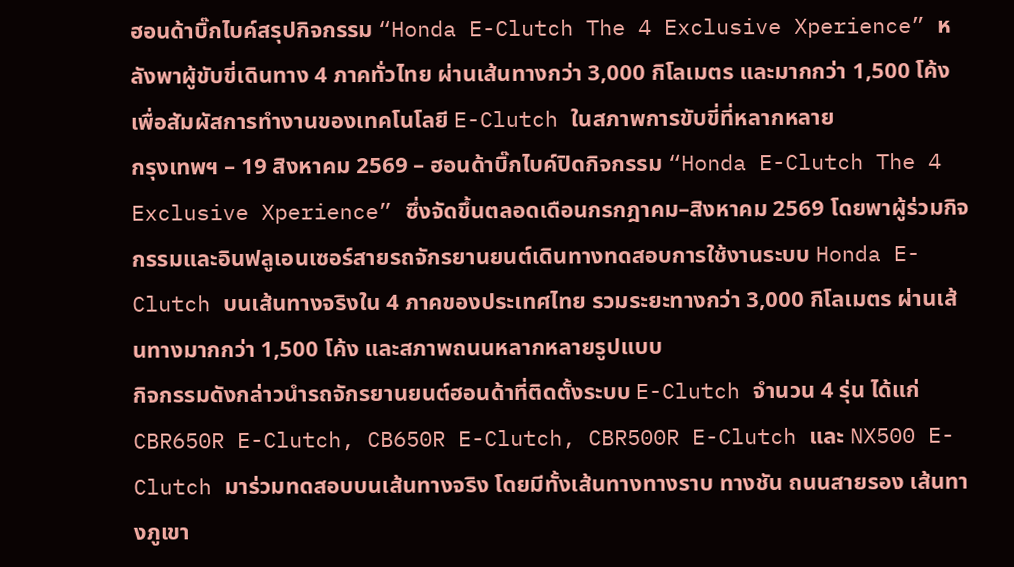ฮอนด้าบิ๊กไบค์สรุปกิจกรรม “Honda E-Clutch The 4 Exclusive Xperience” หลังพาผู้ขับขี่เดินทาง 4 ภาคทั่วไทย ผ่านเส้นทางกว่า 3,000 กิโลเมตร และมากกว่า 1,500 โค้ง เพื่อสัมผัสการทำงานของเทคโนโลยี E-Clutch ในสภาพการขับขี่ที่หลากหลาย
กรุงเทพฯ – 19 สิงหาคม 2569 – ฮอนด้าบิ๊กไบค์ปิดกิจกรรม “Honda E-Clutch The 4 Exclusive Xperience” ซึ่งจัดขึ้นตลอดเดือนกรกฎาคม–สิงหาคม 2569 โดยพาผู้ร่วมกิจกรรมและอินฟลูเอนเซอร์สายรถจักรยานยนต์เดินทางทดสอบการใช้งานระบบ Honda E-Clutch บนเส้นทางจริงใน 4 ภาคของประเทศไทย รวมระยะทางกว่า 3,000 กิโลเมตร ผ่านเส้นทางมากกว่า 1,500 โค้ง และสภาพถนนหลากหลายรูปแบบ
กิจกรรมดังกล่าวนำรถจักรยานยนต์ฮอนด้าที่ติดตั้งระบบ E-Clutch จำนวน 4 รุ่น ได้แก่ CBR650R E-Clutch, CB650R E-Clutch, CBR500R E-Clutch และ NX500 E-Clutch มาร่วมทดสอบบนเส้นทางจริง โดยมีทั้งเส้นทางทางราบ ทางชัน ถนนสายรอง เส้นทางภูเขา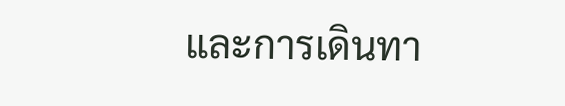และการเดินทา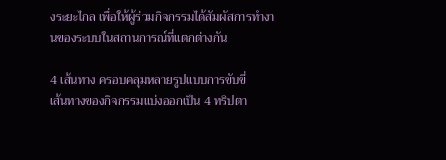งระยะไกล เพื่อให้ผู้ร่วมกิจกรรมได้สัมผัสการทำงานของระบบในสถานการณ์ที่แตกต่างกัน

4 เส้นทาง ครอบคลุมหลายรูปแบบการขับขี่
เส้นทางของกิจกรรมแบ่งออกเป็น 4 ทริปตา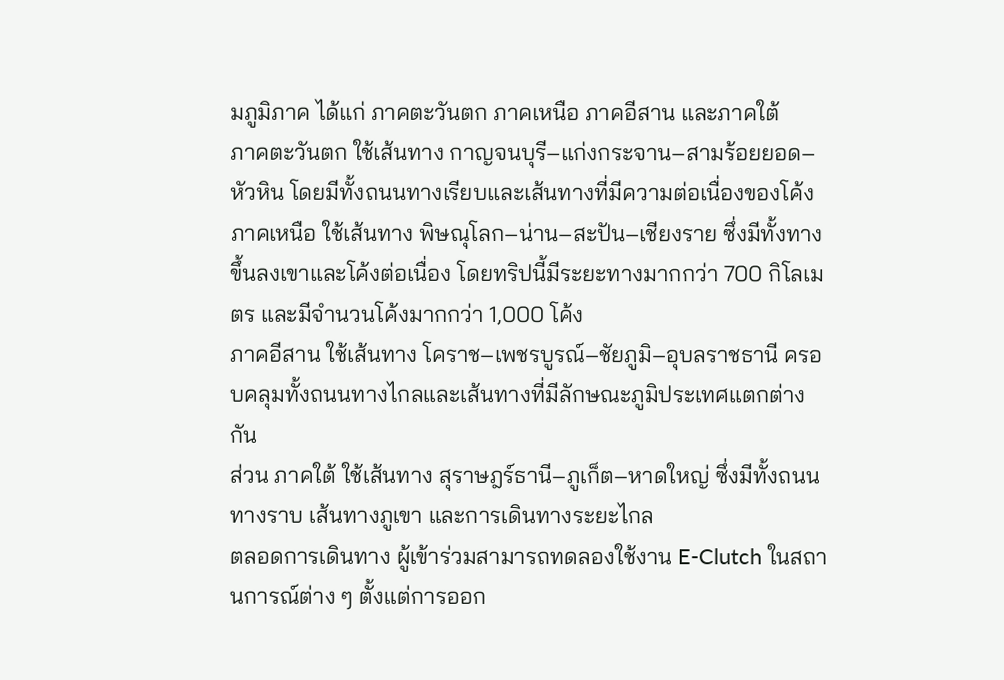มภูมิภาค ได้แก่ ภาคตะวันตก ภาคเหนือ ภาคอีสาน และภาคใต้
ภาคตะวันตก ใช้เส้นทาง กาญจนบุรี–แก่งกระจาน–สามร้อยยอด–หัวหิน โดยมีทั้งถนนทางเรียบและเส้นทางที่มีความต่อเนื่องของโค้ง
ภาคเหนือ ใช้เส้นทาง พิษณุโลก–น่าน–สะปัน–เชียงราย ซึ่งมีทั้งทางขึ้นลงเขาและโค้งต่อเนื่อง โดยทริปนี้มีระยะทางมากกว่า 700 กิโลเมตร และมีจำนวนโค้งมากกว่า 1,000 โค้ง
ภาคอีสาน ใช้เส้นทาง โคราช–เพชรบูรณ์–ชัยภูมิ–อุบลราชธานี ครอบคลุมทั้งถนนทางไกลและเส้นทางที่มีลักษณะภูมิประเทศแตกต่างกัน
ส่วน ภาคใต้ ใช้เส้นทาง สุราษฎร์ธานี–ภูเก็ต–หาดใหญ่ ซึ่งมีทั้งถนนทางราบ เส้นทางภูเขา และการเดินทางระยะไกล
ตลอดการเดินทาง ผู้เข้าร่วมสามารถทดลองใช้งาน E-Clutch ในสถานการณ์ต่าง ๆ ตั้งแต่การออก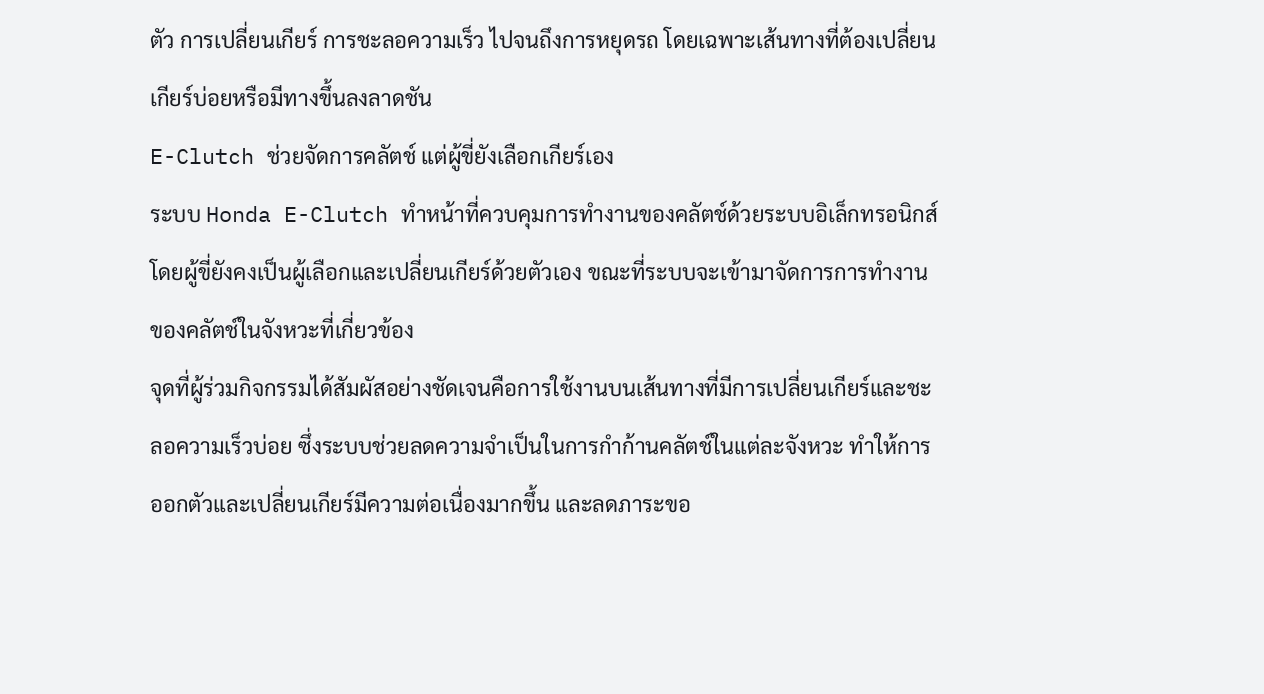ตัว การเปลี่ยนเกียร์ การชะลอความเร็ว ไปจนถึงการหยุดรถ โดยเฉพาะเส้นทางที่ต้องเปลี่ยนเกียร์บ่อยหรือมีทางขึ้นลงลาดชัน
E-Clutch ช่วยจัดการคลัตช์ แต่ผู้ขี่ยังเลือกเกียร์เอง
ระบบ Honda E-Clutch ทำหน้าที่ควบคุมการทำงานของคลัตช์ด้วยระบบอิเล็กทรอนิกส์ โดยผู้ขี่ยังคงเป็นผู้เลือกและเปลี่ยนเกียร์ด้วยตัวเอง ขณะที่ระบบจะเข้ามาจัดการการทำงานของคลัตช์ในจังหวะที่เกี่ยวข้อง
จุดที่ผู้ร่วมกิจกรรมได้สัมผัสอย่างชัดเจนคือการใช้งานบนเส้นทางที่มีการเปลี่ยนเกียร์และชะลอความเร็วบ่อย ซึ่งระบบช่วยลดความจำเป็นในการกำก้านคลัตช์ในแต่ละจังหวะ ทำให้การออกตัวและเปลี่ยนเกียร์มีความต่อเนื่องมากขึ้น และลดภาระขอ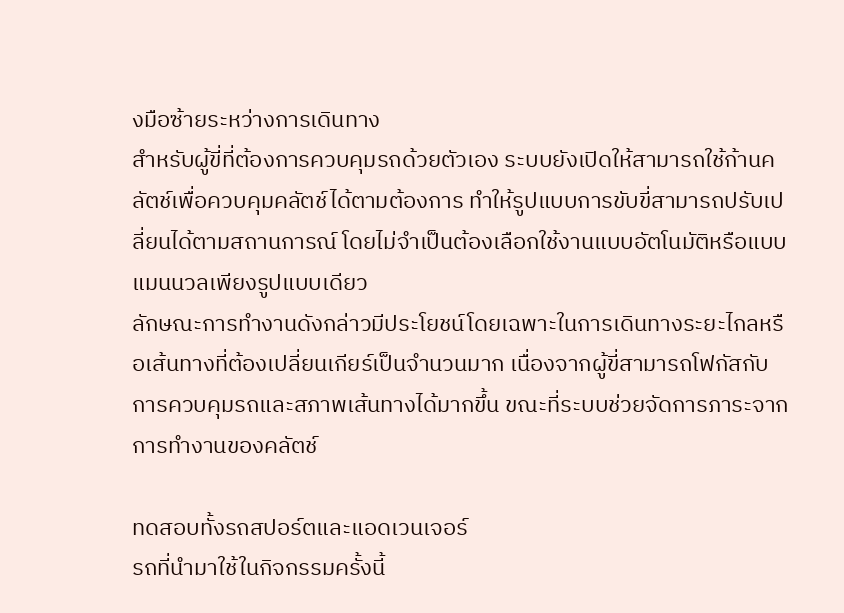งมือซ้ายระหว่างการเดินทาง
สำหรับผู้ขี่ที่ต้องการควบคุมรถด้วยตัวเอง ระบบยังเปิดให้สามารถใช้ก้านคลัตช์เพื่อควบคุมคลัตช์ได้ตามต้องการ ทำให้รูปแบบการขับขี่สามารถปรับเปลี่ยนได้ตามสถานการณ์ โดยไม่จำเป็นต้องเลือกใช้งานแบบอัตโนมัติหรือแบบแมนนวลเพียงรูปแบบเดียว
ลักษณะการทำงานดังกล่าวมีประโยชน์โดยเฉพาะในการเดินทางระยะไกลหรือเส้นทางที่ต้องเปลี่ยนเกียร์เป็นจำนวนมาก เนื่องจากผู้ขี่สามารถโฟกัสกับการควบคุมรถและสภาพเส้นทางได้มากขึ้น ขณะที่ระบบช่วยจัดการภาระจากการทำงานของคลัตช์

ทดสอบทั้งรถสปอร์ตและแอดเวนเจอร์
รถที่นำมาใช้ในกิจกรรมครั้งนี้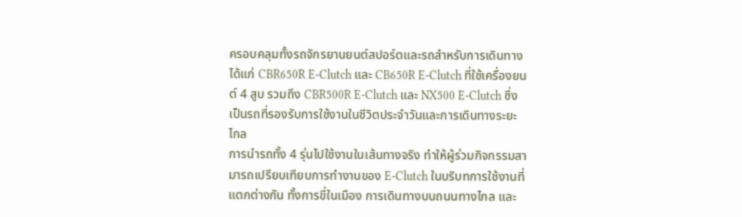ครอบคลุมทั้งรถจักรยานยนต์สปอร์ตและรถสำหรับการเดินทาง ได้แก่ CBR650R E-Clutch และ CB650R E-Clutch ที่ใช้เครื่องยนต์ 4 สูบ รวมถึง CBR500R E-Clutch และ NX500 E-Clutch ซึ่งเป็นรถที่รองรับการใช้งานในชีวิตประจำวันและการเดินทางระยะไกล
การนำรถทั้ง 4 รุ่นไปใช้งานในเส้นทางจริง ทำให้ผู้ร่วมกิจกรรมสามารถเปรียบเทียบการทำงานของ E-Clutch ในบริบทการใช้งานที่แตกต่างกัน ทั้งการขี่ในเมือง การเดินทางบนถนนทางไกล และ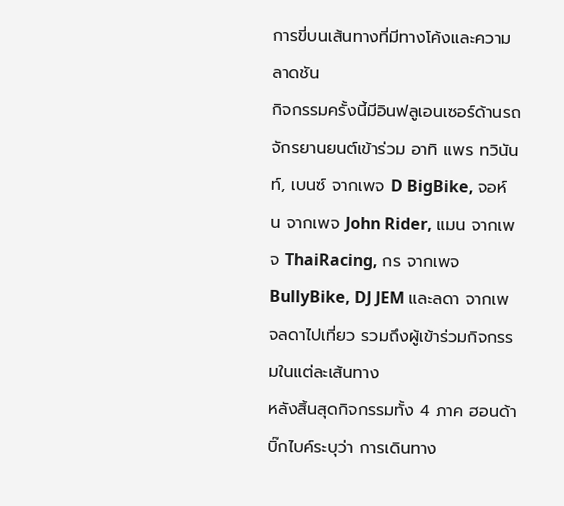การขี่บนเส้นทางที่มีทางโค้งและความลาดชัน
กิจกรรมครั้งนี้มีอินฟลูเอนเซอร์ด้านรถจักรยานยนต์เข้าร่วม อาทิ แพร ทวินันท์, เบนซ์ จากเพจ D BigBike, จอห์น จากเพจ John Rider, แมน จากเพจ ThaiRacing, กร จากเพจ BullyBike, DJ JEM และลดา จากเพจลดาไปเที่ยว รวมถึงผู้เข้าร่วมกิจกรรมในแต่ละเส้นทาง
หลังสิ้นสุดกิจกรรมทั้ง 4 ภาค ฮอนด้าบิ๊กไบค์ระบุว่า การเดินทาง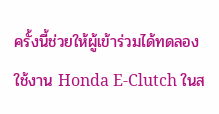ครั้งนี้ช่วยให้ผู้เข้าร่วมได้ทดลองใช้งาน Honda E-Clutch ในส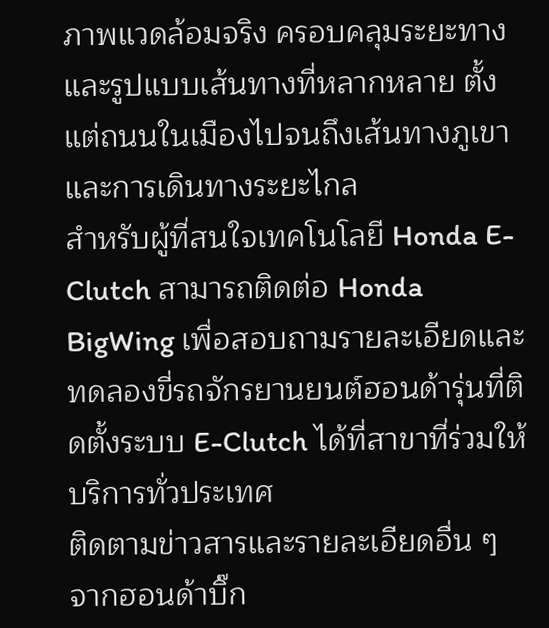ภาพแวดล้อมจริง ครอบคลุมระยะทางและรูปแบบเส้นทางที่หลากหลาย ตั้งแต่ถนนในเมืองไปจนถึงเส้นทางภูเขาและการเดินทางระยะไกล
สำหรับผู้ที่สนใจเทคโนโลยี Honda E-Clutch สามารถติดต่อ Honda BigWing เพื่อสอบถามรายละเอียดและทดลองขี่รถจักรยานยนต์ฮอนด้ารุ่นที่ติดตั้งระบบ E-Clutch ได้ที่สาขาที่ร่วมให้บริการทั่วประเทศ
ติดตามข่าวสารและรายละเอียดอื่น ๆ จากฮอนด้าบิ๊ก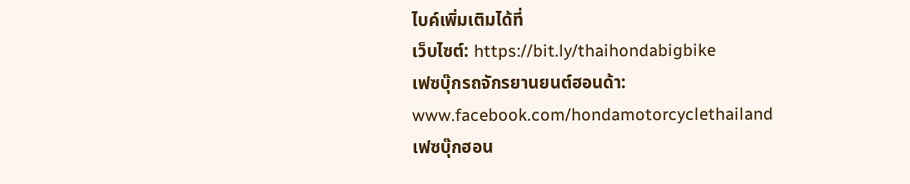ไบค์เพิ่มเติมได้ที่
เว็บไซต์: https://bit.ly/thaihondabigbike
เฟซบุ๊กรถจักรยานยนต์ฮอนด้า: www.facebook.com/hondamotorcyclethailand
เฟซบุ๊กฮอน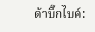ด้าบิ๊กไบค์: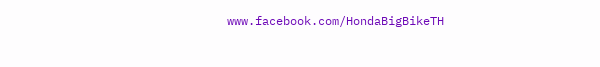www.facebook.com/HondaBigBikeTH